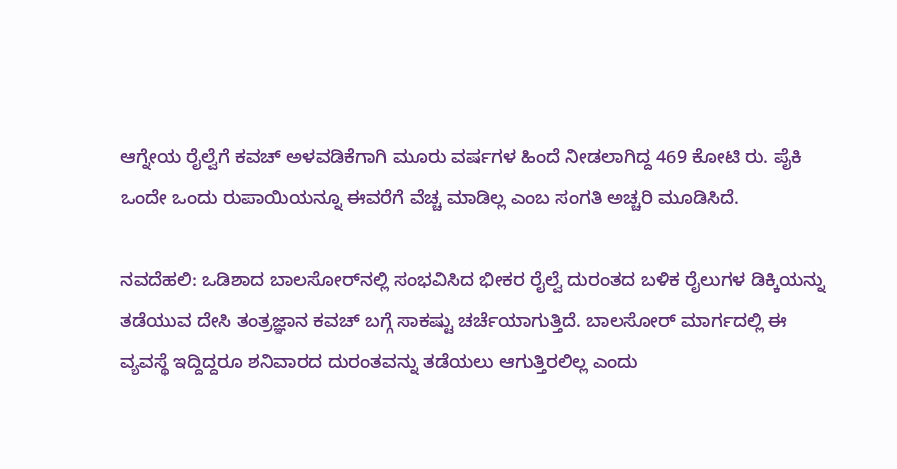ಆಗ್ನೇಯ ರೈಲ್ವೆಗೆ ಕವಚ್‌ ಅಳವಡಿಕೆಗಾಗಿ ಮೂರು ವರ್ಷಗಳ ಹಿಂದೆ ನೀಡಲಾಗಿದ್ದ 469 ಕೋಟಿ ರು. ಪೈಕಿ ಒಂದೇ ಒಂದು ರುಪಾಯಿಯನ್ನೂ ಈವರೆಗೆ ವೆಚ್ಚ ಮಾಡಿಲ್ಲ ಎಂಬ ಸಂಗತಿ ಅಚ್ಚರಿ ಮೂಡಿಸಿದೆ.

ನವದೆಹಲಿ: ಒಡಿಶಾದ ಬಾಲಸೋರ್‌ನಲ್ಲಿ ಸಂಭವಿಸಿದ ಭೀಕರ ರೈಲ್ವೆ ದುರಂತದ ಬಳಿಕ ರೈಲುಗಳ ಡಿಕ್ಕಿಯನ್ನು ತಡೆಯುವ ದೇಸಿ ತಂತ್ರಜ್ಞಾನ ಕವಚ್‌ ಬಗ್ಗೆ ಸಾಕಷ್ಟು ಚರ್ಚೆಯಾಗುತ್ತಿದೆ. ಬಾಲಸೋರ್‌ ಮಾರ್ಗದಲ್ಲಿ ಈ ವ್ಯವಸ್ಥೆ ಇದ್ದಿದ್ದರೂ ಶನಿವಾರದ ದುರಂತವನ್ನು ತಡೆಯಲು ಆಗುತ್ತಿರಲಿಲ್ಲ ಎಂದು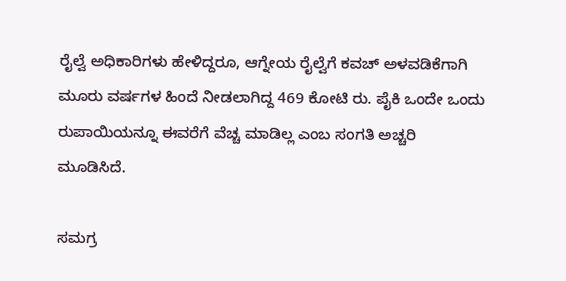ರೈಲ್ವೆ ಅಧಿಕಾರಿಗಳು ಹೇಳಿದ್ದರೂ, ಆಗ್ನೇಯ ರೈಲ್ವೆಗೆ ಕವಚ್‌ ಅಳವಡಿಕೆಗಾಗಿ ಮೂರು ವರ್ಷಗಳ ಹಿಂದೆ ನೀಡಲಾಗಿದ್ದ 469 ಕೋಟಿ ರು. ಪೈಕಿ ಒಂದೇ ಒಂದು ರುಪಾಯಿಯನ್ನೂ ಈವರೆಗೆ ವೆಚ್ಚ ಮಾಡಿಲ್ಲ ಎಂಬ ಸಂಗತಿ ಅಚ್ಚರಿ ಮೂಡಿಸಿದೆ.

ಸಮಗ್ರ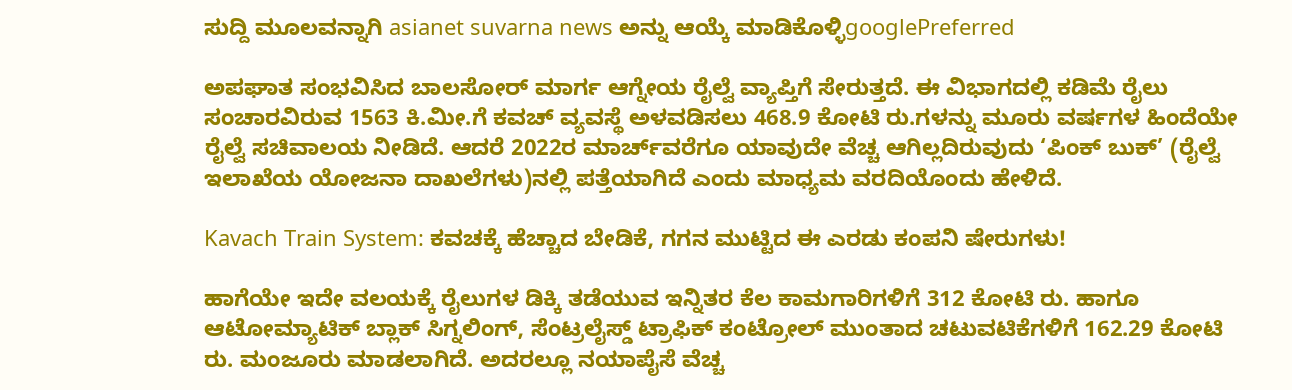ಸುದ್ದಿ ಮೂಲವನ್ನಾಗಿ asianet suvarna news ಅನ್ನು ಆಯ್ಕೆ ಮಾಡಿಕೊಳ್ಳಿgooglePreferred

ಅಪಘಾತ ಸಂಭವಿಸಿದ ಬಾಲಸೋರ್‌ ಮಾರ್ಗ ಆಗ್ನೇಯ ರೈಲ್ವೆ ವ್ಯಾಪ್ತಿಗೆ ಸೇರುತ್ತದೆ. ಈ ವಿಭಾಗದಲ್ಲಿ ಕಡಿಮೆ ರೈಲು ಸಂಚಾರವಿರುವ 1563 ಕಿ.ಮೀ.ಗೆ ಕವಚ್‌ ವ್ಯವಸ್ಥೆ ಅಳವಡಿಸಲು 468.9 ಕೋಟಿ ರು.ಗಳನ್ನು ಮೂರು ವರ್ಷಗಳ ಹಿಂದೆಯೇ ರೈಲ್ವೆ ಸಚಿವಾಲಯ ನೀಡಿದೆ. ಆದರೆ 2022ರ ಮಾರ್ಚ್‌ವರೆಗೂ ಯಾವುದೇ ವೆಚ್ಚ ಆಗಿಲ್ಲದಿರುವುದು ‘ಪಿಂಕ್‌ ಬುಕ್‌’ (ರೈಲ್ವೆ ಇಲಾಖೆಯ ಯೋಜನಾ ದಾಖಲೆಗಳು)ನಲ್ಲಿ ಪತ್ತೆಯಾಗಿದೆ ಎಂದು ಮಾಧ್ಯಮ ವರದಿಯೊಂದು ಹೇಳಿದೆ.

Kavach Train System: ಕವಚಕ್ಕೆ ಹೆಚ್ಚಾದ ಬೇಡಿಕೆ, ಗಗನ ಮುಟ್ಟಿದ ಈ ಎರಡು ಕಂಪನಿ ಷೇರುಗಳು!

ಹಾಗೆಯೇ ಇದೇ ವಲಯಕ್ಕೆ ರೈಲುಗಳ ಡಿಕ್ಕಿ ತಡೆಯುವ ಇನ್ನಿತರ ಕೆಲ ಕಾಮಗಾರಿಗಳಿಗೆ 312 ಕೋಟಿ ರು. ಹಾಗೂ ಆಟೋಮ್ಯಾಟಿಕ್‌ ಬ್ಲಾಕ್‌ ಸಿಗ್ನಲಿಂಗ್‌, ಸೆಂಟ್ರಲೈಸ್ಡ್‌ ಟ್ರಾಫಿಕ್‌ ಕಂಟ್ರೋಲ್‌ ಮುಂತಾದ ಚಟುವಟಿಕೆಗಳಿಗೆ 162.29 ಕೋಟಿ ರು. ಮಂಜೂರು ಮಾಡಲಾಗಿದೆ. ಅದರಲ್ಲೂ ನಯಾಪೈಸೆ ವೆಚ್ಚ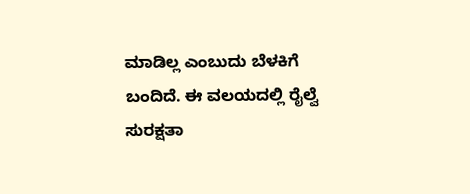ಮಾಡಿಲ್ಲ ಎಂಬುದು ಬೆಳಕಿಗೆ ಬಂದಿದೆ. ಈ ವಲಯದಲ್ಲಿ ರೈಲ್ವೆ ಸುರಕ್ಷತಾ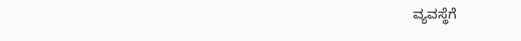ವ್ಯವಸ್ಥೆಗೆ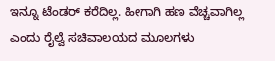ಇನ್ನೂ ಟೆಂಡರ್‌ ಕರೆದಿಲ್ಲ. ಹೀಗಾಗಿ ಹಣ ವೆಚ್ಚವಾಗಿಲ್ಲ ಎಂದು ರೈಲ್ವೆ ಸಚಿವಾಲಯದ ಮೂಲಗಳು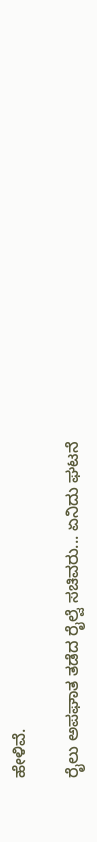ಹೇಳಿವೆ.

ರೈಲು ಅಪಘಾತ ತಡೆದ ರೈಲ್ವೆ ಸಚಿವರು... ಏನಿದು ಘಟನೆ